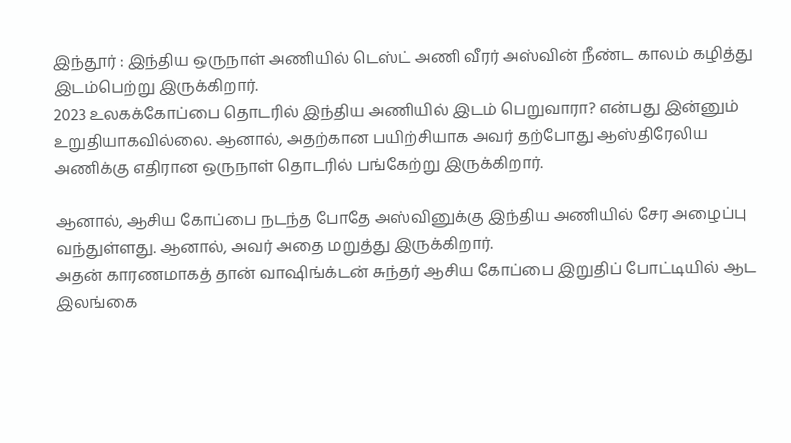இந்தூர் : இந்திய ஒருநாள் அணியில் டெஸ்ட் அணி வீரர் அஸ்வின் நீண்ட காலம் கழித்து இடம்பெற்று இருக்கிறார்.
2023 உலகக்கோப்பை தொடரில் இந்திய அணியில் இடம் பெறுவாரா? என்பது இன்னும் உறுதியாகவில்லை. ஆனால், அதற்கான பயிற்சியாக அவர் தற்போது ஆஸ்திரேலிய அணிக்கு எதிரான ஒருநாள் தொடரில் பங்கேற்று இருக்கிறார்.

ஆனால், ஆசிய கோப்பை நடந்த போதே அஸ்வினுக்கு இந்திய அணியில் சேர அழைப்பு வந்துள்ளது. ஆனால், அவர் அதை மறுத்து இருக்கிறார்.
அதன் காரணமாகத் தான் வாஷிங்க்டன் சுந்தர் ஆசிய கோப்பை இறுதிப் போட்டியில் ஆட இலங்கை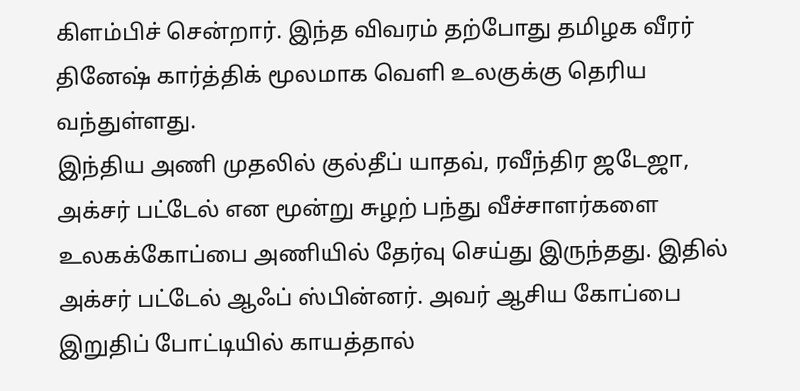கிளம்பிச் சென்றார். இந்த விவரம் தற்போது தமிழக வீரர் தினேஷ் கார்த்திக் மூலமாக வெளி உலகுக்கு தெரிய வந்துள்ளது.
இந்திய அணி முதலில் குல்தீப் யாதவ், ரவீந்திர ஜடேஜா, அக்சர் பட்டேல் என மூன்று சுழற் பந்து வீச்சாளர்களை உலகக்கோப்பை அணியில் தேர்வு செய்து இருந்தது. இதில் அக்சர் பட்டேல் ஆஃப் ஸ்பின்னர். அவர் ஆசிய கோப்பை இறுதிப் போட்டியில் காயத்தால்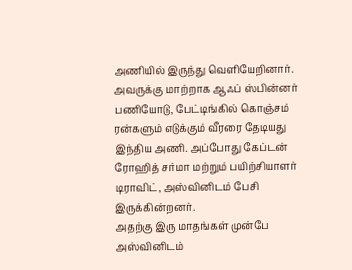அணியில் இருந்து வெளியேறினார்.
அவருக்கு மாற்றாக ஆஃப் ஸ்பின்னர் பணியோடு, பேட்டிங்கில் கொஞ்சம் ரன்களும் எடுக்கும் வீரரை தேடியது இந்திய அணி. அப்போது கேப்டன் ரோஹித் சர்மா மற்றும் பயிற்சியாளர் டிராவிட், அஸ்வினிடம் பேசி இருக்கின்றனர்.
அதற்கு இரு மாதங்கள் முன்பே அஸ்வினிடம்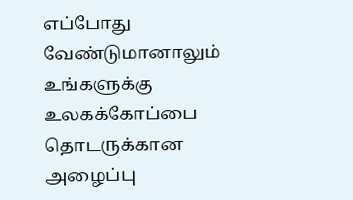எப்போது வேண்டுமானாலும் உங்களுக்கு உலகக்கோப்பை தொடருக்கான அழைப்பு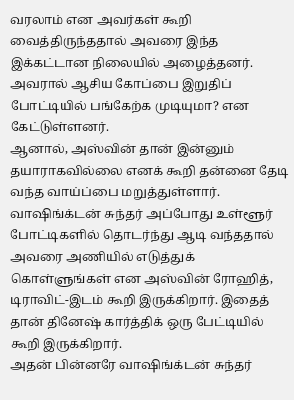வரலாம் என அவர்கள் கூறி வைத்திருந்ததால் அவரை இந்த இக்கட்டான நிலையில் அழைத்தனர். அவரால் ஆசிய கோப்பை இறுதிப் போட்டியில் பங்கேற்க முடியுமா? என கேட்டுள்ளனர்.
ஆனால், அஸ்வின் தான் இன்னும் தயாராகவில்லை எனக் கூறி தன்னை தேடி வந்த வாய்ப்பை மறுத்துள்ளார். வாஷிங்க்டன் சுந்தர் அப்போது உள்ளூர் போட்டிகளில் தொடர்ந்து ஆடி வந்ததால் அவரை அணியில் எடுத்துக் கொள்ளுங்கள் என அஸ்வின் ரோஹித், டிராவிட்-இடம் கூறி இருக்கிறார். இதைத் தான் தினேஷ் கார்த்திக் ஒரு பேட்டியில் கூறி இருக்கிறார்.
அதன் பின்னரே வாஷிங்க்டன் சுந்தர்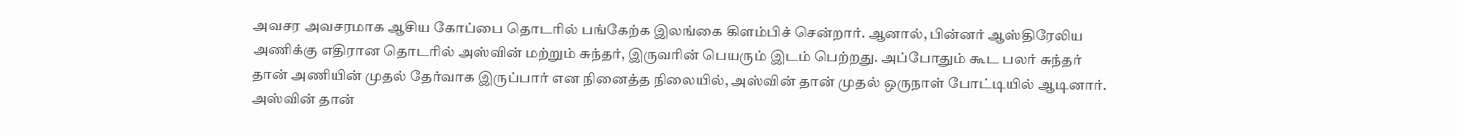அவசர அவசரமாக ஆசிய கோப்பை தொடரில் பங்கேற்க இலங்கை கிளம்பிச் சென்றார். ஆனால், பின்னர் ஆஸ்திரேலிய அணிக்கு எதிரான தொடரில் அஸ்வின் மற்றும் சுந்தர், இருவரின் பெயரும் இடம் பெற்றது. அப்போதும் கூட பலர் சுந்தர் தான் அணியின் முதல் தேர்வாக இருப்பார் என நினைத்த நிலையில், அஸ்வின் தான் முதல் ஒருநாள் போட்டியில் ஆடினார்.
அஸ்வின் தான்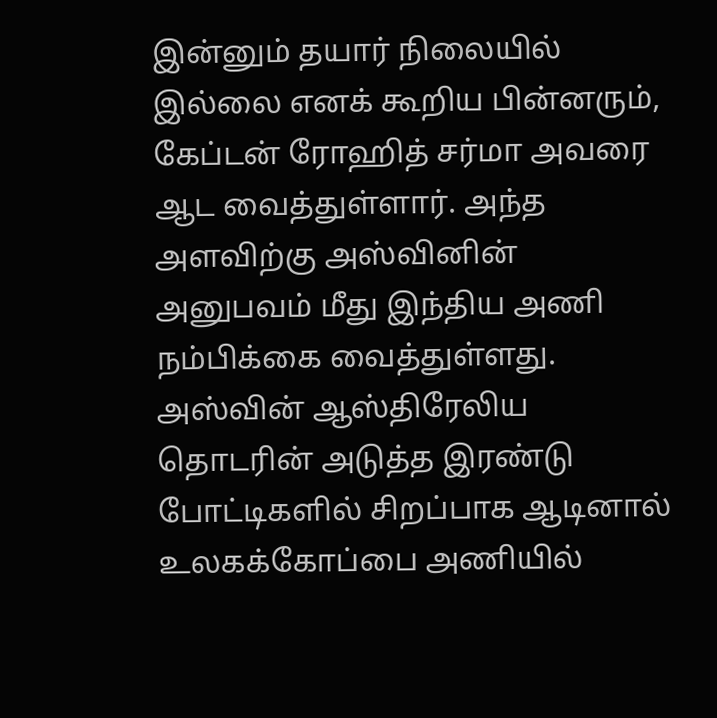இன்னும் தயார் நிலையில் இல்லை எனக் கூறிய பின்னரும், கேப்டன் ரோஹித் சர்மா அவரை ஆட வைத்துள்ளார். அந்த அளவிற்கு அஸ்வினின் அனுபவம் மீது இந்திய அணி நம்பிக்கை வைத்துள்ளது. அஸ்வின் ஆஸ்திரேலிய தொடரின் அடுத்த இரண்டு போட்டிகளில் சிறப்பாக ஆடினால் உலகக்கோப்பை அணியில்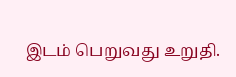இடம் பெறுவது உறுதி.